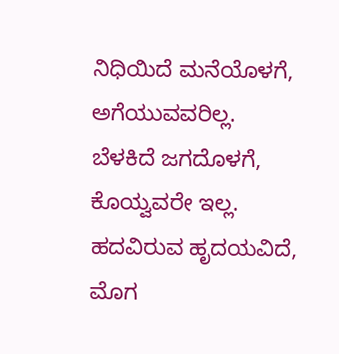ನಿಧಿಯಿದೆ ಮನೆಯೊಳಗೆ,
ಅಗೆಯುವವರಿಲ್ಲ.
ಬೆಳಕಿದೆ ಜಗದೊಳಗೆ,
ಕೊಯ್ವವರೇ ಇಲ್ಲ.
ಹದವಿರುವ ಹೃದಯವಿದೆ,
ಮೊಗ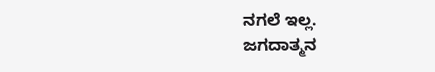ನಗಲೆ ಇಲ್ಲ.
ಜಗದಾತ್ಮನ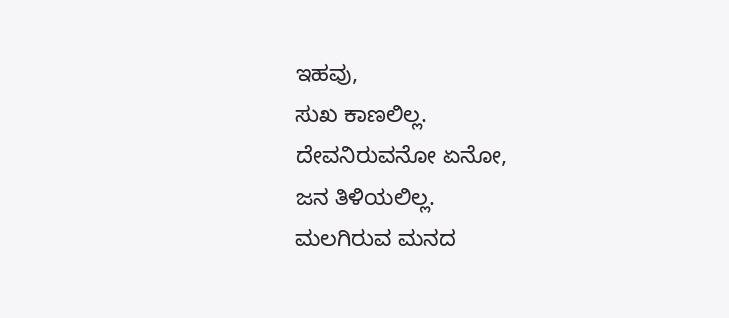ಇಹವು,
ಸುಖ ಕಾಣಲಿಲ್ಲ.
ದೇವನಿರುವನೋ ಏನೋ,
ಜನ ತಿಳಿಯಲಿಲ್ಲ.
ಮಲಗಿರುವ ಮನದ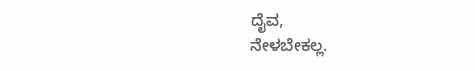ದೈವ,
ನೇಳಬೇಕಲ್ಲ.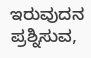ಇರುವುದನ ಪ್ರಶ್ನಿಸುವ,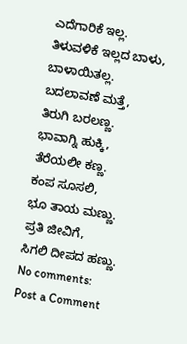ಎದೆಗಾರಿಕೆ ಇಲ್ಲ.
ತಿಳುವಳಿಕೆ ಇಲ್ಲದ ಬಾಳು,
ಬಾಳಾಯಿತಲ್ಲ.
ಬದಲಾವಣೆ ಮತ್ತೆ,
ತಿರುಗಿ ಬರಲಣ್ಣ.
ಭಾವಾಗ್ನಿ ಹುಕ್ಕಿ,
ತೆರೆಯಲೀ ಕಣ್ಣ.
ಕಂಪ ಸೂಸಲಿ,
ಭೂ ತಾಯ ಮಣ್ಣು.
ಪ್ರತಿ ಜೀವಿಗೆ,
ಸಿಗಲಿ ದೀಪದ ಹಣ್ಣು.
No comments:
Post a Comment